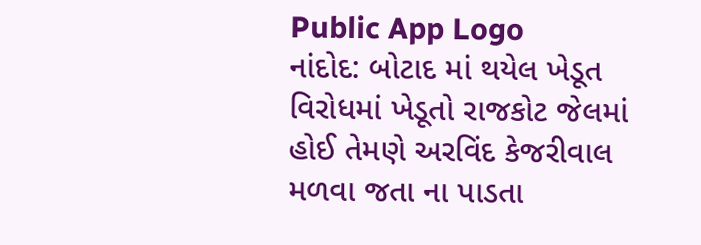Public App Logo
નાંદોદ: બોટાદ માં થયેલ ખેડૂત વિરોધમાં ખેડૂતો રાજકોટ જેલમાં હોઈ તેમણે અરવિંદ કેજરીવાલ મળવા જતા ના પાડતા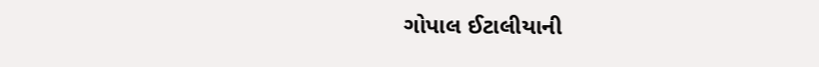ગોપાલ ઈટાલીયાની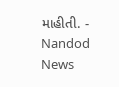માહીતી. - Nandod News